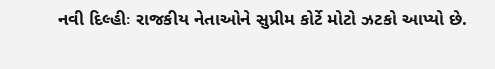નવી દિલ્હીઃ રાજકીય નેતાઓને સુપ્રીમ કોર્ટે મોટો ઝટકો આપ્યો છે.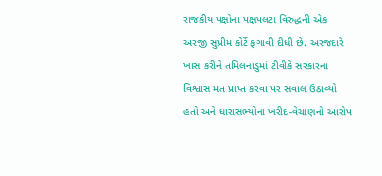રાજકીય પક્ષોના પક્ષપલટા વિરુદ્ધની એક અરજી સુપ્રીમ કોર્ટે ફગાવી દીધી છે. અરજદારે ખાસ કરીને તમિલનાડુમાં ટીવીકે સરકારના વિશ્વાસ મત પ્રાપ્ત કરવા પર સવાલ ઉઠાવ્યો હતો અને ધારાસભ્યોના ખરીદ-વેચાણનો આરોપ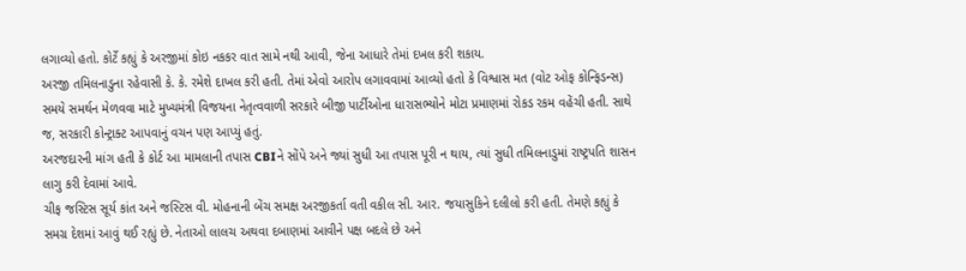લગાવ્યો હતો. કોર્ટે કહ્યું કે અરજીમાં કોઇ નકકર વાત સામે નથી આવી, જેના આધારે તેમાં દખલ કરી શકાય.
અરજી તમિલનાડુના રહેવાસી કે. કે. રમેશે દાખલ કરી હતી. તેમાં એવો આરોપ લગાવવામાં આવ્યો હતો કે વિશ્વાસ મત (વોટ ઓફ કોન્ફિડન્સ) સમયે સમર્થન મેળવવા માટે મુખ્યમંત્રી વિજયના નેતૃત્વવાળી સરકારે બીજી પાર્ટીઓના ધારાસભ્યોને મોટા પ્રમાણમાં રોકડ રકમ વહેંચી હતી. સાથે જ, સરકારી કોન્ટ્રાક્ટ આપવાનું વચન પણ આપ્યું હતું.
અરજદારની માંગ હતી કે કોર્ટ આ મામલાની તપાસ CBIને સોંપે અને જ્યાં સુધી આ તપાસ પૂરી ન થાય, ત્યાં સુધી તમિલનાડુમાં રાષ્ટ્રપતિ શાસન લાગુ કરી દેવામાં આવે.
ચીફ જસ્ટિસ સૂર્ય કાંત અને જસ્ટિસ વી. મોહનાની બેંચ સમક્ષ અરજીકર્તા વતી વકીલ સી. આર. જયાસુકિને દલીલો કરી હતી. તેમણે કહ્યું કે સમગ્ર દેશમાં આવું થઈ રહ્યું છે. નેતાઓ લાલચ અથવા દબાણમાં આવીને પક્ષ બદલે છે અને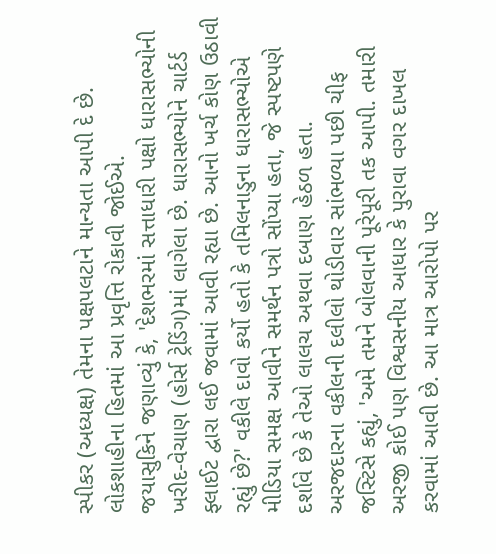સ્પીકર (અધ્યક્ષ) તેમના પક્ષપલટાને માન્યતા આપી દે છે. લોકશાહીના હિતમાં આ પ્રવૃત્તિ રોકાવી જોઈએ.
જયાસુકિને જણાવ્યું કે, 'દેશભરમાં સત્તાધારી પક્ષો ધારાસભ્યોની ખરીદ-વેચાણ (હોર્સ ટ્રેડિંગ)માં લાગેલા છે. ધારાસભ્યોને ચાર્ટર્ડ ફ્લાઈટ દ્વારા લઈ જવામાં આવી રહ્યા છે. આનો ખર્ચ કોણ ઉઠાવી રહ્યું છે?' વકીલે દાવો કર્યો હતો કે તમિલનાડુના ધારાસભ્યોએ મીડિયા સમક્ષ આવીને સમર્થન પત્રો સોંપ્યા હતા, જે સ્પષ્ટપણે દર્શાવે છે કે તેઓ લાલચ અથવા દબાણ હેઠળ હતા.
અરજદારના વકીલની દલીલો થોડીવાર સાંભળ્યા પછી ચીફ જસ્ટિસે કહ્યું, 'અમે તમને બોલવાની પૂરેપૂરી તક આપી. તમારી અરજી કોઈ પણ વિશ્વસનીય આધાર કે પુરાવા વગર દાખલ કરવામાં આવી છે. આ માત્ર આરોપો પર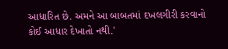આધારિત છે. અમને આ બાબતમાં દખલગીરી કરવાનો કોઈ આધાર દેખાતો નથી.'